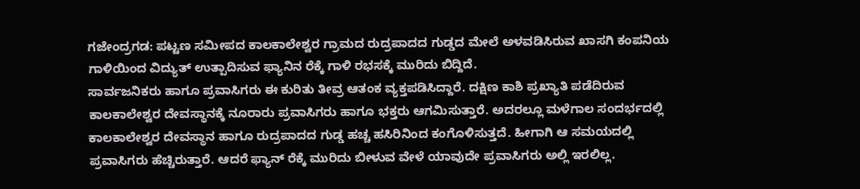ಗಜೇಂದ್ರಗಡ: ಪಟ್ಟಣ ಸಮೀಪದ ಕಾಲಕಾಲೇಶ್ವರ ಗ್ರಾಮದ ರುದ್ರಪಾದದ ಗುಡ್ಡದ ಮೇಲೆ ಅಳವಡಿಸಿರುವ ಖಾಸಗಿ ಕಂಪನಿಯ ಗಾಳಿಯಿಂದ ವಿದ್ಯುತ್ ಉತ್ಪಾದಿಸುವ ಫ್ಯಾನಿನ ರೆಕ್ಕೆ ಗಾಳಿ ರಭಸಕ್ಕೆ ಮುರಿದು ಬಿದ್ದಿದೆ.
ಸಾರ್ವಜನಿಕರು ಹಾಗೂ ಪ್ರವಾಸಿಗರು ಈ ಕುರಿತು ತೀವ್ರ ಆತಂಕ ವ್ಯಕ್ತಪಡಿಸಿದ್ದಾರೆ. ದಕ್ಷಿಣ ಕಾಶಿ ಪ್ರಖ್ಯಾತಿ ಪಡೆದಿರುವ ಕಾಲಕಾಲೇಶ್ವರ ದೇವಸ್ಥಾನಕ್ಕೆ ನೂರಾರು ಪ್ರವಾಸಿಗರು ಹಾಗೂ ಭಕ್ತರು ಆಗಮಿಸುತ್ತಾರೆ. ಅದರಲ್ಲೂ ಮಳೆಗಾಲ ಸಂದರ್ಭದಲ್ಲಿ ಕಾಲಕಾಲೇಶ್ವರ ದೇವಸ್ಥಾನ ಹಾಗೂ ರುದ್ರಪಾದದ ಗುಡ್ಡ ಹಚ್ಚ ಹಸಿರಿನಿಂದ ಕಂಗೊಳಿಸುತ್ತದೆ. ಹೀಗಾಗಿ ಆ ಸಮಯದಲ್ಲಿ ಪ್ರವಾಸಿಗರು ಹೆಚ್ಚಿರುತ್ತಾರೆ. ಆದರೆ ಫ್ಯಾನ್ ರೆಕ್ಕೆ ಮುರಿದು ಬೀಳುವ ವೇಳೆ ಯಾವುದೇ ಪ್ರವಾಸಿಗರು ಅಲ್ಲಿ ಇರಲಿಲ್ಲ.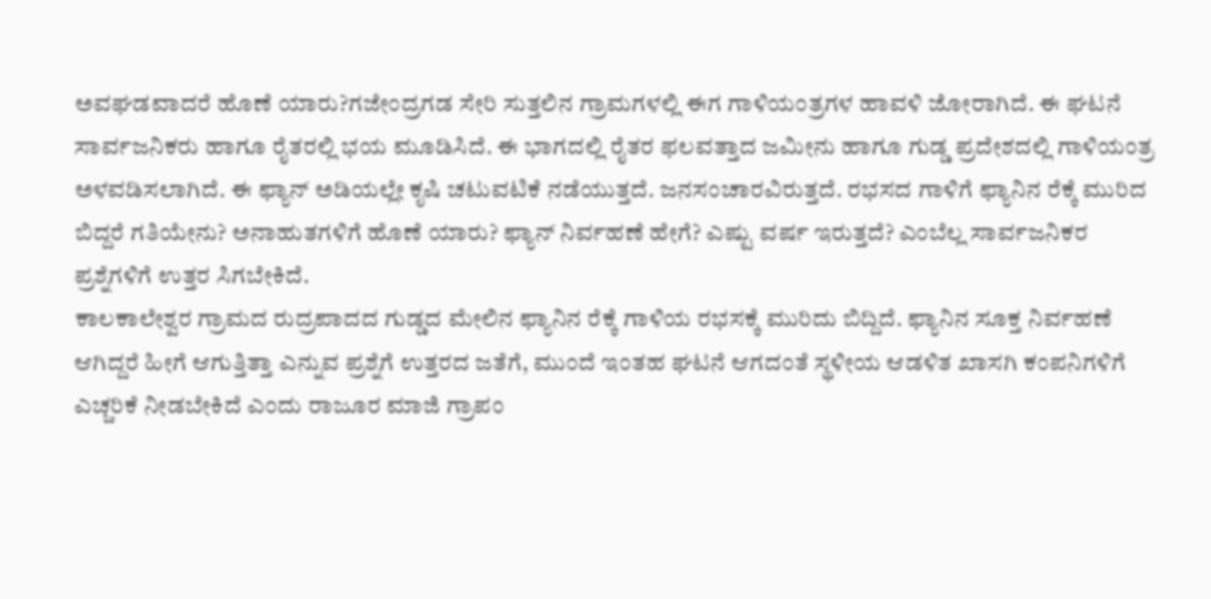ಅವಘಡವಾದರೆ ಹೊಣೆ ಯಾರು?ಗಜೇಂದ್ರಗಡ ಸೇರಿ ಸುತ್ತಲಿನ ಗ್ರಾಮಗಳಲ್ಲಿ ಈಗ ಗಾಳಿಯಂತ್ರಗಳ ಹಾವಳಿ ಜೋರಾಗಿದೆ. ಈ ಘಟನೆ ಸಾರ್ವಜನಿಕರು ಹಾಗೂ ರೈತರಲ್ಲಿ ಭಯ ಮೂಡಿಸಿದೆ. ಈ ಭಾಗದಲ್ಲಿ ರೈತರ ಫಲವತ್ತಾದ ಜಮೀನು ಹಾಗೂ ಗುಡ್ಡ ಪ್ರದೇಶದಲ್ಲಿ ಗಾಳಿಯಂತ್ರ ಅಳವಡಿಸಲಾಗಿದೆ. ಈ ಫ್ಯಾನ್ ಅಡಿಯಲ್ಲೇ ಕೃಷಿ ಚಟುವಟಿಕೆ ನಡೆಯುತ್ತದೆ. ಜನಸಂಚಾರವಿರುತ್ತದೆ. ರಭಸದ ಗಾಳಿಗೆ ಫ್ಯಾನಿನ ರೆಕ್ಕೆ ಮುರಿದ ಬಿದ್ದರೆ ಗತಿಯೇನು? ಅನಾಹುತಗಳಿಗೆ ಹೊಣೆ ಯಾರು? ಫ್ಯಾನ್ ನಿರ್ವಹಣೆ ಹೇಗೆ? ಎಷ್ಟು ವರ್ಷ ಇರುತ್ತದೆ? ಎಂಬೆಲ್ಲ ಸಾರ್ವಜನಿಕರ ಪ್ರಶ್ನೆಗಳಿಗೆ ಉತ್ತರ ಸಿಗಬೇಕಿದೆ.
ಕಾಲಕಾಲೇಶ್ವರ ಗ್ರಾಮದ ರುದ್ರಪಾದದ ಗುಡ್ಡದ ಮೇಲಿನ ಫ್ಯಾನಿನ ರೆಕ್ಕೆ ಗಾಳಿಯ ರಭಸಕ್ಕೆ ಮುರಿದು ಬಿದ್ದಿದೆ. ಫ್ಯಾನಿನ ಸೂಕ್ತ ನಿರ್ವಹಣೆ ಆಗಿದ್ದರೆ ಹೀಗೆ ಆಗುತ್ತಿತ್ತಾ ಎನ್ನುವ ಪ್ರಶ್ನೆಗೆ ಉತ್ತರದ ಜತೆಗೆ, ಮುಂದೆ ಇಂತಹ ಘಟನೆ ಆಗದಂತೆ ಸ್ಥಳೀಯ ಆಡಳಿತ ಖಾಸಗಿ ಕಂಪನಿಗಳಿಗೆ ಎಚ್ಚರಿಕೆ ನೀಡಬೇಕಿದೆ ಎಂದು ರಾಜೂರ ಮಾಜಿ ಗ್ರಾಪಂ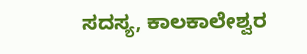ಸದಸ್ಯ, ಕಾಲಕಾಲೇಶ್ವರ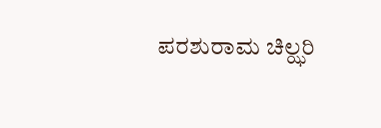ಪರಶುರಾಮ ಚಿಲ್ಝರಿ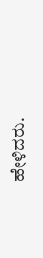ಹೇಳಿದರು.